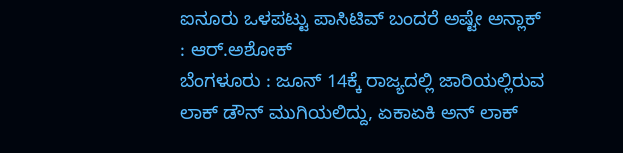ಐನೂರು ಒಳಪಟ್ಟು ಪಾಸಿಟಿವ್ ಬಂದರೆ ಅಷ್ಟೇ ಅನ್ಲಾಕ್ : ಆರ್.ಅಶೋಕ್
ಬೆಂಗಳೂರು : ಜೂನ್ 14ಕ್ಕೆ ರಾಜ್ಯದಲ್ಲಿ ಜಾರಿಯಲ್ಲಿರುವ ಲಾಕ್ ಡೌನ್ ಮುಗಿಯಲಿದ್ದು, ಏಕಾಏಕಿ ಅನ್ ಲಾಕ್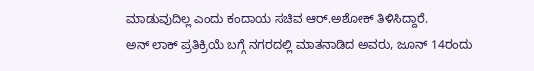ಮಾಡುವುದಿಲ್ಲ ಎಂದು ಕಂದಾಯ ಸಚಿವ ಆರ್.ಅಶೋಕ್ ತಿಳಿಸಿದ್ದಾರೆ.
ಅನ್ ಲಾಕ್ ಪ್ರತಿಕ್ರಿಯೆ ಬಗ್ಗೆ ನಗರದಲ್ಲಿ ಮಾತನಾಡಿದ ಅವರು, ಜೂನ್ 14ರಂದು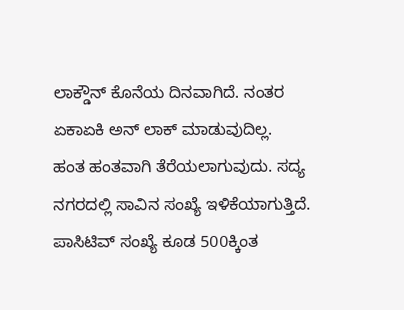ಲಾಕ್ಡೌನ್ ಕೊನೆಯ ದಿನವಾಗಿದೆ. ನಂತರ ಏಕಾಏಕಿ ಅನ್ ಲಾಕ್ ಮಾಡುವುದಿಲ್ಲ.
ಹಂತ ಹಂತವಾಗಿ ತೆರೆಯಲಾಗುವುದು. ಸದ್ಯ ನಗರದಲ್ಲಿ ಸಾವಿನ ಸಂಖ್ಯೆ ಇಳಿಕೆಯಾಗುತ್ತಿದೆ.
ಪಾಸಿಟಿವ್ ಸಂಖ್ಯೆ ಕೂಡ 500ಕ್ಕಿಂತ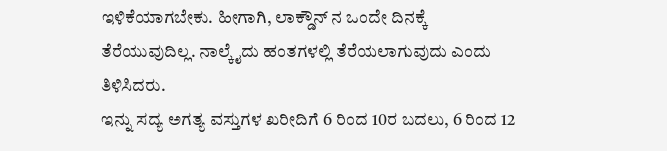ಇಳಿಕೆಯಾಗಬೇಕು. ಹೀಗಾಗಿ, ಲಾಕ್ಡೌನ್ ನ ಒಂದೇ ದಿನಕ್ಕೆ ತೆರೆಯುವುದಿಲ್ಲ. ನಾಲ್ಕೈದು ಹಂತಗಳಲ್ಲಿ ತೆರೆಯಲಾಗುವುದು ಎಂದು ತಿಳಿಸಿದರು.
ಇನ್ನು ಸದ್ಯ ಅಗತ್ಯ ವಸ್ತುಗಳ ಖರೀದಿಗೆ 6 ರಿಂದ 10ರ ಬದಲು, 6 ರಿಂದ 12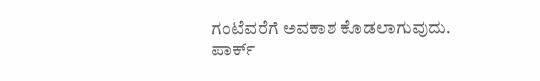ಗಂಟೆವರೆಗೆ ಅವಕಾಶ ಕೊಡಲಾಗುವುದು.
ಪಾರ್ಕ್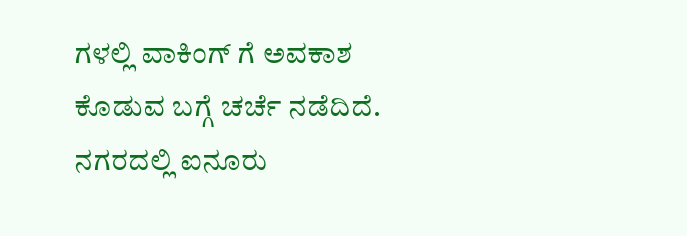ಗಳಲ್ಲಿ ವಾಕಿಂಗ್ ಗೆ ಅವಕಾಶ ಕೊಡುವ ಬಗ್ಗೆ ಚರ್ಚೆ ನಡೆದಿದೆ.
ನಗರದಲ್ಲಿ ಐನೂರು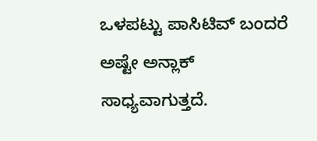ಒಳಪಟ್ಟು ಪಾಸಿಟಿವ್ ಬಂದರೆ ಅಷ್ಟೇ ಅನ್ಲಾಕ್ ಸಾಧ್ಯವಾಗುತ್ತದೆ.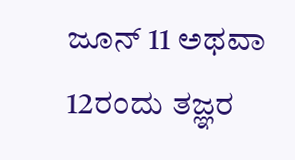ಜೂನ್ 11 ಅಥವಾ 12ರಂದು ತಜ್ಞರ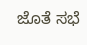ಜೊತೆ ಸಭೆ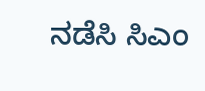ನಡೆಸಿ ಸಿಎಂ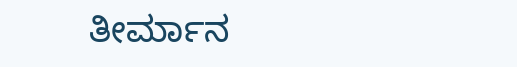ತೀರ್ಮಾನ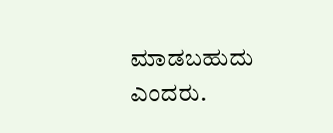ಮಾಡಬಹುದು ಎಂದರು.